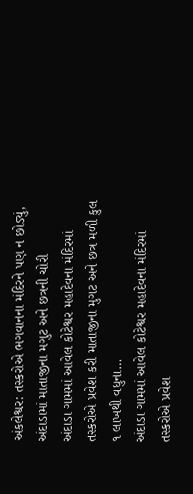અંકલેશ્વર: તસ્કરોએ ભગવાનના મંદિરને પણ ન છોડ્યું, અંદાડામાં માતાજીના મગુટ અને છત્રની ચોરી
અંદાડા ગામમાં આવેલ કોટેશ્વર મહાદેવના મંદિરમાં તસ્કરોએ પ્રવેશ કરી માતાજીના મુગટ અને છત્ર મળી કુલ ૧ લાખથી વધુના…
અંદાડા ગામમાં આવેલ કોટેશ્વર મહાદેવના મંદિરમાં તસ્કરોએ પ્રવેશ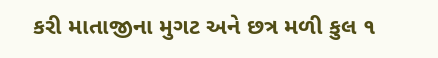કરી માતાજીના મુગટ અને છત્ર મળી કુલ ૧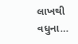લાખથી વધુના…